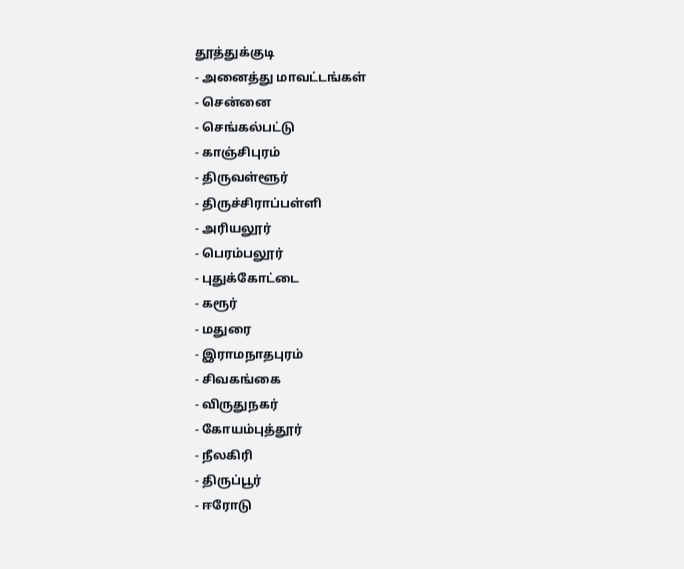தூத்துக்குடி
- அனைத்து மாவட்டங்கள்
- சென்னை
- செங்கல்பட்டு
- காஞ்சிபுரம்
- திருவள்ளூர்
- திருச்சிராப்பள்ளி
- அரியலூர்
- பெரம்பலூர்
- புதுக்கோட்டை
- கரூர்
- மதுரை
- இராமநாதபுரம்
- சிவகங்கை
- விருதுநகர்
- கோயம்புத்தூர்
- நீலகிரி
- திருப்பூர்
- ஈரோடு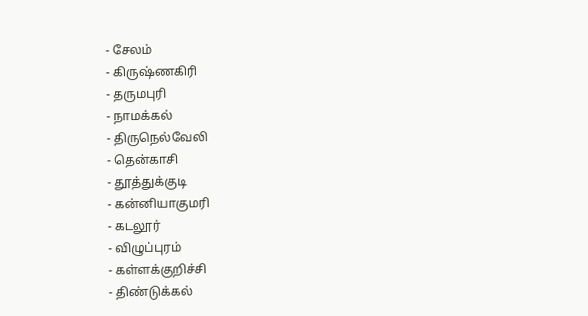- சேலம்
- கிருஷ்ணகிரி
- தருமபுரி
- நாமக்கல்
- திருநெல்வேலி
- தென்காசி
- தூத்துக்குடி
- கன்னியாகுமரி
- கடலூர்
- விழுப்புரம்
- கள்ளக்குறிச்சி
- திண்டுக்கல்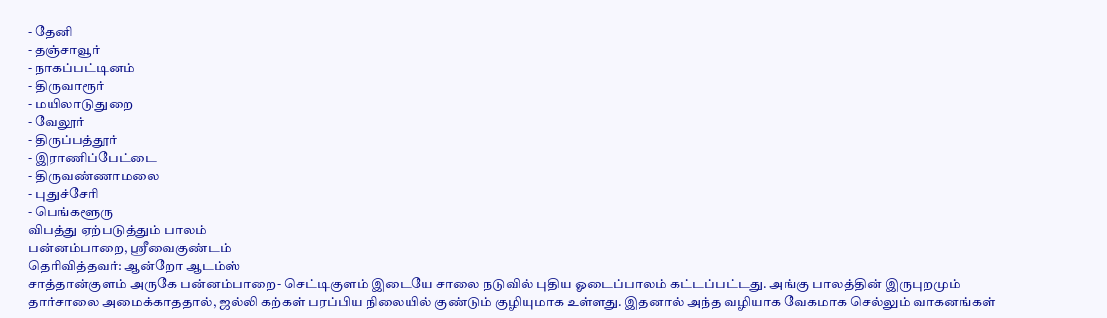- தேனி
- தஞ்சாவூர்
- நாகப்பட்டினம்
- திருவாரூர்
- மயிலாடுதுறை
- வேலூர்
- திருப்பத்தூர்
- இராணிப்பேட்டை
- திருவண்ணாமலை
- புதுச்சேரி
- பெங்களூரு
விபத்து ஏற்படுத்தும் பாலம்
பன்னம்பாறை, ஸ்ரீவைகுண்டம்
தெரிவித்தவர்: ஆன்றோ ஆடம்ஸ்
சாத்தான்குளம் அருகே பன்னம்பாறை- செட்டிகுளம் இடையே சாலை நடுவில் புதிய ஓடைப்பாலம் கட்டப்பட்டது. அங்கு பாலத்தின் இருபுறமும் தார்சாலை அமைக்காததால், ஜல்லி கற்கள் பரப்பிய நிலையில் குண்டும் குழியுமாக உள்ளது. இதனால் அந்த வழியாக வேகமாக செல்லும் வாகனங்கள்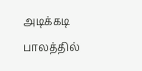அடிக்கடி பாலத்தில்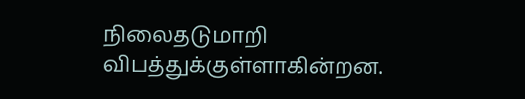நிலைதடுமாறி விபத்துக்குள்ளாகின்றன.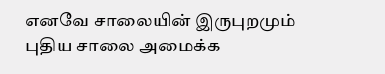எனவே சாலையின் இருபுறமும் புதிய சாலை அமைக்க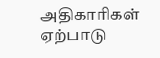அதிகாரிகள் ஏற்பாடு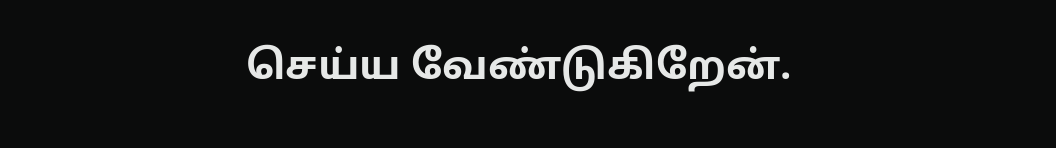செய்ய வேண்டுகிறேன்.